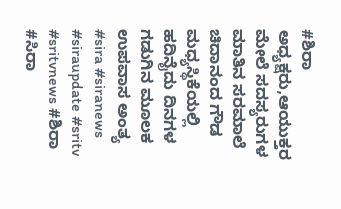#ಶಿರಾ ಅಧ್ಯಕ್ಷರು,ಆಯುಕ್ತರ ಮೇಲೆ ಸದಸ್ಯರುಗಳ ಮಾತಿನ ಸರಮಾಲೆ
ಚಿದಾನಂದ ಗೌಡ ಮಧ್ಯಸ್ಥಿಕೆಯಲ್ಲಿ ಹದಿನೈದು ದಿನಗಳ ಗಡುಗಿನ ಮೂಲಕ ಉಪವಾಸ ಅಂತ್ಯ
#sira #siranews #siraupdate #sritv #sritvnews #ಶಿರಾ #ಸಿರಾ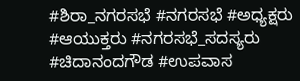#ಶಿರಾ_ನಗರಸಭೆ #ನಗರಸಭೆ #ಅಧ್ಯಕ್ಷರು #ಆಯುಕ್ತರು #ನಗರಸಭೆ_ಸದಸ್ಯರು #ಚಿದಾನಂದಗೌಡ #ಉಪವಾಸ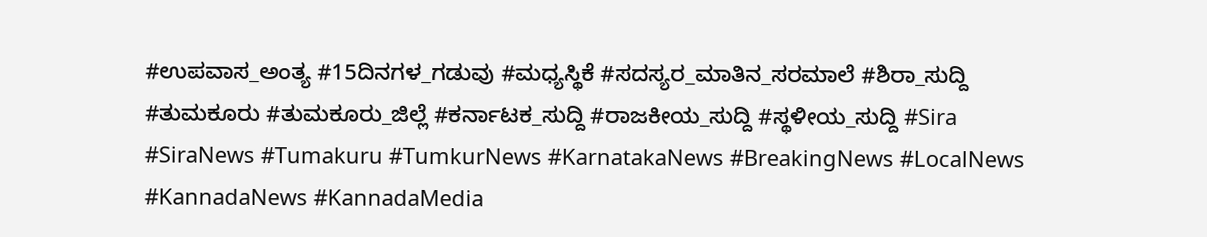#ಉಪವಾಸ_ಅಂತ್ಯ #15ದಿನಗಳ_ಗಡುವು #ಮಧ್ಯಸ್ಥಿಕೆ #ಸದಸ್ಯರ_ಮಾತಿನ_ಸರಮಾಲೆ #ಶಿರಾ_ಸುದ್ದಿ #ತುಮಕೂರು #ತುಮಕೂರು_ಜಿಲ್ಲೆ #ಕರ್ನಾಟಕ_ಸುದ್ದಿ #ರಾಜಕೀಯ_ಸುದ್ದಿ #ಸ್ಥಳೀಯ_ಸುದ್ದಿ #Sira #SiraNews #Tumakuru #TumkurNews #KarnatakaNews #BreakingNews #LocalNews #KannadaNews #KannadaMedia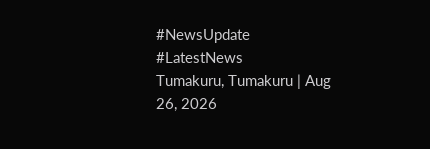#NewsUpdate #LatestNews
Tumakuru, Tumakuru | Aug 26, 2026